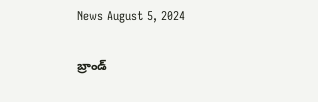News August 5, 2024

బ్రాండ్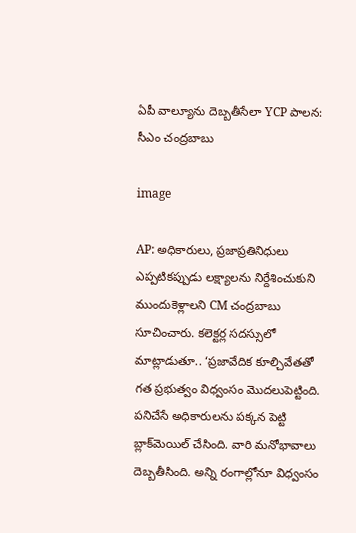ఏపీ వాల్యూను దెబ్బతీసేలా YCP పాలన: సీఎం చంద్రబాబు

image

AP: అధికారులు, ప్రజాప్రతినిధులు ఎప్పటికప్పుడు లక్ష్యాలను నిర్దేశించుకుని ముందుకెళ్లాలని CM చంద్రబాబు సూచించారు. కలెక్టర్ల సదస్సులో మాట్లాడుతూ.. ‘ప్రజావేదిక కూల్చివేతతో గత ప్రభుత్వం విధ్వంసం మొదలుపెట్టింది. పనిచేసే అధికారులను పక్కన పెట్టి బ్లాక్‌మెయిల్ చేసింది. వారి మనోభావాలు దెబ్బతీసింది. అన్ని రంగాల్లోనూ విధ్వంసం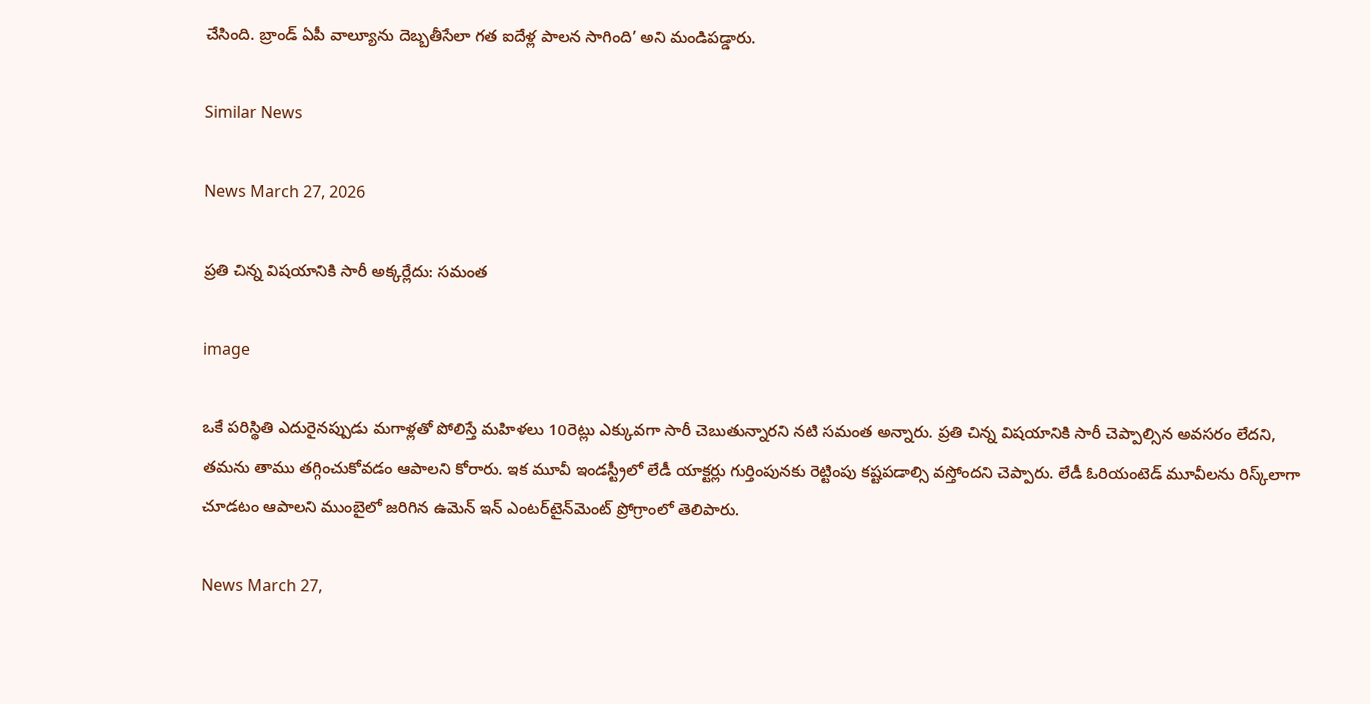చేసింది. బ్రాండ్ ఏపీ వాల్యూను దెబ్బతీసేలా గత ఐదేళ్ల పాలన సాగింది’ అని మండిపడ్డారు.

Similar News

News March 27, 2026

ప్రతి చిన్న విషయానికి సారీ అక్కర్లేదు: సమంత

image

ఒకే పరిస్థితి ఎదురైనప్పుడు మగాళ్లతో పోలిస్తే మహిళలు 10రెట్లు ఎక్కువగా సారీ చెబుతున్నారని నటి సమంత అన్నారు. ప్రతి చిన్న విషయానికి సారీ చెప్పాల్సిన అవసరం లేదని, తమను తాము తగ్గించుకోవడం ఆపాలని కోరారు. ఇక మూవీ ఇండస్ట్రీలో లేడీ యాక్టర్లు గుర్తింపునకు రెట్టింపు కష్టపడాల్సి వస్తోందని చెప్పారు. లేడీ ఓరియంటెడ్ మూవీలను రిస్క్‌లాగా చూడటం ఆపాలని ముంబైలో జరిగిన ఉమెన్ ఇన్ ఎంటర్‌టైన్‌మెంట్ ప్రోగ్రాంలో తెలిపారు.

News March 27,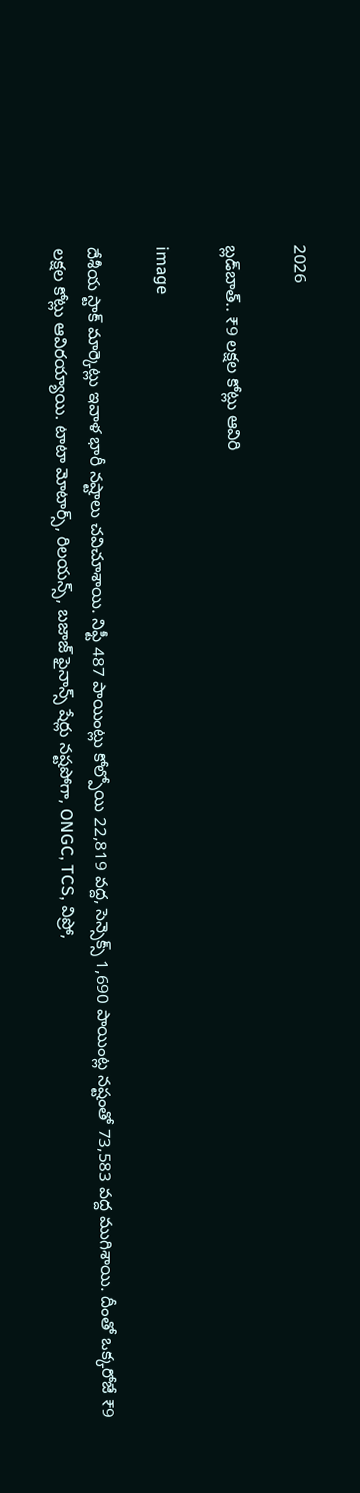2026

బ్లడ్‌బాత్.. ₹9 లక్షల కోట్లు ఆవిరి

image

దేశీయ స్టాక్ మార్కెట్లు ఇవాళ భారీ నష్టాలు చవిచూశాయి. నిఫ్టీ 487 పాయింట్లు కోల్పోయి 22,819 వద్ద, సెన్సెక్స్ 1,690 పాయింట్ల నష్టంతో 73,583 వద్ద ముగిశాయి. దీంతో ఒక్కరోజే ₹9 లక్షల కోట్లు ఆవిరయ్యాయి. టాటా మోటార్స్, రిలయన్స్, బజాజ్ ఫైనాన్స్ షేర్లు నష్టపోగా, ONGC, TCS, విప్రో,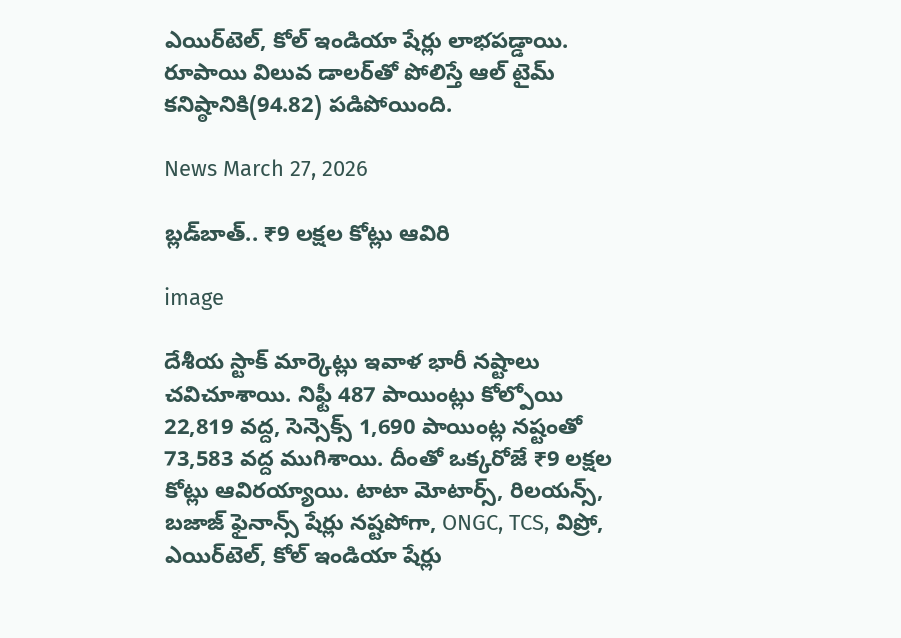ఎయిర్‌టెల్, కోల్ ఇండియా షేర్లు లాభపడ్డాయి. రూపాయి విలువ డాలర్‌తో పోలిస్తే ఆల్ టైమ్ కనిష్ఠానికి(94.82) పడిపోయింది.

News March 27, 2026

బ్లడ్‌బాత్.. ₹9 లక్షల కోట్లు ఆవిరి

image

దేశీయ స్టాక్ మార్కెట్లు ఇవాళ భారీ నష్టాలు చవిచూశాయి. నిఫ్టీ 487 పాయింట్లు కోల్పోయి 22,819 వద్ద, సెన్సెక్స్ 1,690 పాయింట్ల నష్టంతో 73,583 వద్ద ముగిశాయి. దీంతో ఒక్కరోజే ₹9 లక్షల కోట్లు ఆవిరయ్యాయి. టాటా మోటార్స్, రిలయన్స్, బజాజ్ ఫైనాన్స్ షేర్లు నష్టపోగా, ONGC, TCS, విప్రో, ఎయిర్‌టెల్, కోల్ ఇండియా షేర్లు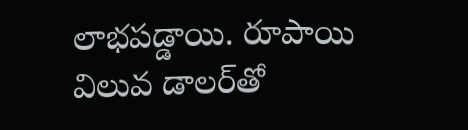లాభపడ్డాయి. రూపాయి విలువ డాలర్‌తో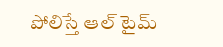పోలిస్తే ఆల్ టైమ్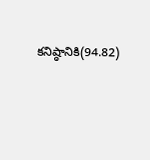కనిష్ఠానికి(94.82)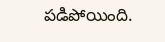పడిపోయింది.